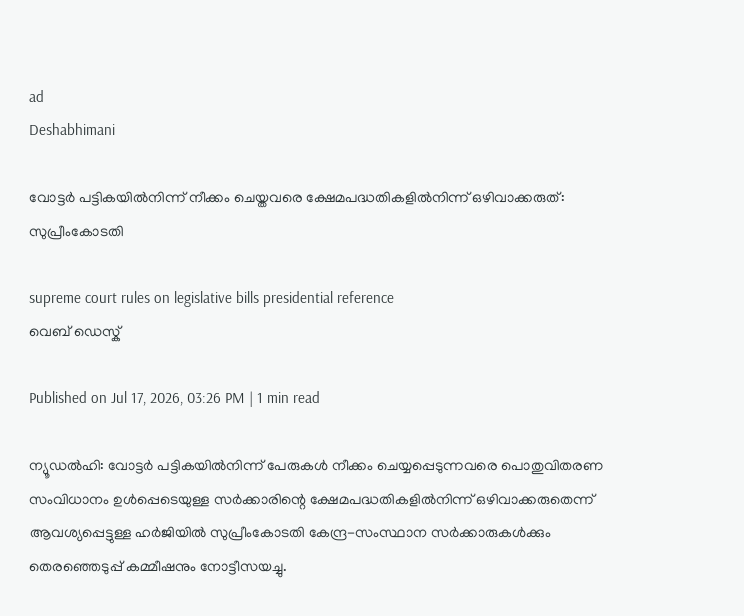ad
Deshabhimani

വോട്ടർ പട്ടികയിൽനിന്ന് നീക്കം ചെയ്തവരെ ക്ഷേമപദ്ധതികളിൽനിന്ന് ഒഴിവാക്കരുത്: സുപ്രീംകോടതി

supreme court rules on legislative bills presidential reference
വെബ് ഡെസ്ക്

Published on Jul 17, 2026, 03:26 PM | 1 min read

ന്യൂഡൽഹി: വോട്ടർ പട്ടികയിൽനിന്ന് പേരുകൾ നീക്കം ചെയ്യപ്പെടുന്നവരെ പൊതുവിതരണ സംവിധാനം ഉൾപ്പെടെയുള്ള സർക്കാരിന്റെ ക്ഷേമപദ്ധതികളിൽനിന്ന് ഒഴിവാക്കരുതെന്ന് ആവശ്യപ്പെട്ടുള്ള ഹർജിയിൽ സുപ്രീംകോടതി കേന്ദ്ര-സംസ്ഥാന സർക്കാരുകൾക്കും തെരഞ്ഞെടുപ്പ് കമ്മീഷനും നോട്ടീസയച്ചു.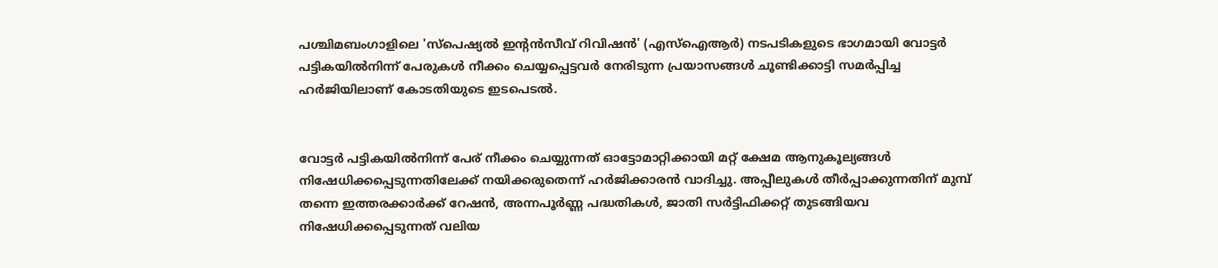പശ്ചിമബംഗാളിലെ 'സ്പെഷ്യൽ ഇന്റൻസീവ് റിവിഷൻ' (എസ്‌ഐആർ) നടപടികളുടെ ഭാഗമായി വോട്ടർ പട്ടികയിൽനിന്ന് പേരുകൾ നീക്കം ചെയ്യപ്പെട്ടവർ നേരിടുന്ന പ്രയാസങ്ങൾ ചൂണ്ടിക്കാട്ടി സമർപ്പിച്ച ഹർജിയിലാണ് കോടതിയുടെ ഇടപെടൽ.


വോട്ടർ പട്ടികയിൽനിന്ന് പേര് നീക്കം ചെയ്യുന്നത് ഓട്ടോമാറ്റിക്കായി മറ്റ് ക്ഷേമ ആനുകൂല്യങ്ങൾ നിഷേധിക്കപ്പെടുന്നതിലേക്ക് നയിക്കരുതെന്ന് ഹർജിക്കാരൻ വാദിച്ചു. അപ്പീലുകൾ തീർപ്പാക്കുന്നതിന് മുമ്പ് തന്നെ ഇത്തരക്കാർക്ക് റേഷൻ, അന്നപൂർണ്ണ പദ്ധതികൾ, ജാതി സർട്ടിഫിക്കറ്റ് തുടങ്ങിയവ നിഷേധിക്കപ്പെടുന്നത് വലിയ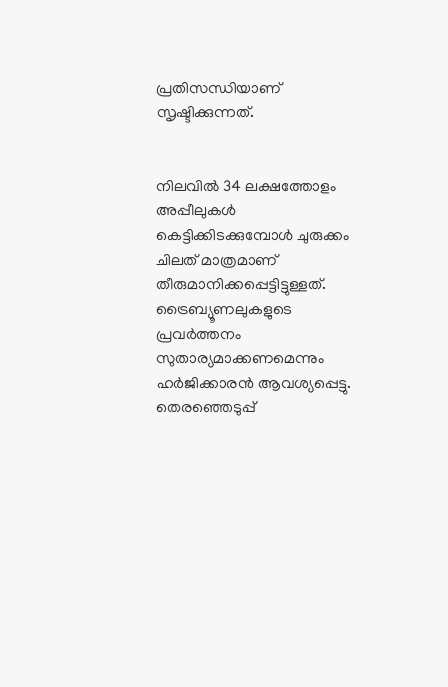പ്രതിസന്ധിയാണ് സൃഷ്ടിക്കുന്നത്.


നിലവിൽ 34 ലക്ഷത്തോളം അപ്പീലുകൾ കെട്ടിക്കിടക്കുമ്പോൾ ചുരുക്കം ചിലത് മാത്രമാണ് തീരുമാനിക്കപ്പെട്ടിട്ടുള്ളത്. ട്രൈബ്യൂണലുകളുടെ പ്രവർത്തനം സുതാര്യമാക്കണമെന്നും ഹർജിക്കാരൻ ആവശ്യപ്പെട്ടു. തെരഞ്ഞെടുപ്പ്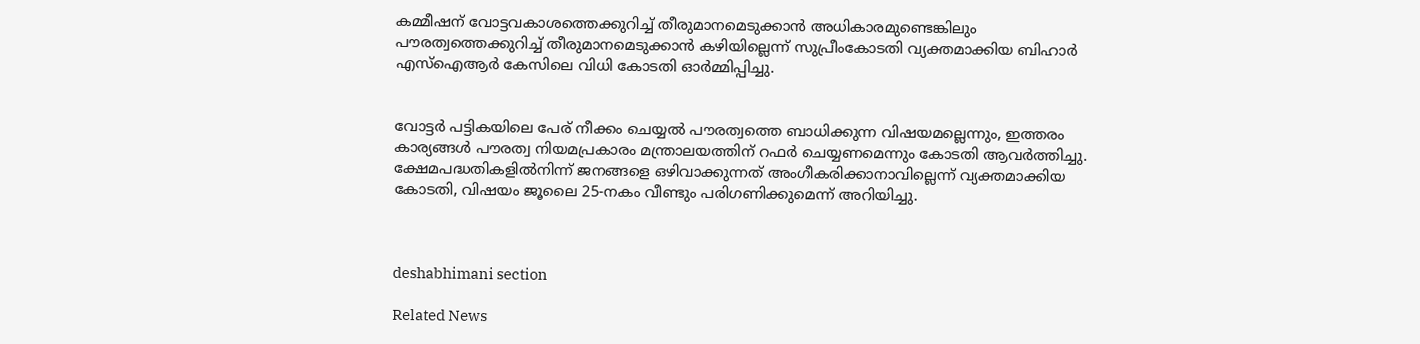കമ്മീഷന് വോട്ടവകാശത്തെക്കുറിച്ച് തീരുമാനമെടുക്കാൻ അധികാരമുണ്ടെങ്കിലും പൗരത്വത്തെക്കുറിച്ച് തീരുമാനമെടുക്കാൻ കഴിയില്ലെന്ന് സുപ്രീംകോടതി വ്യക്തമാക്കിയ ബിഹാർ എസ്ഐആർ കേസിലെ വിധി കോടതി ഓർമ്മിപ്പിച്ചു.


വോട്ടർ പട്ടികയിലെ പേര് നീക്കം ചെയ്യൽ പൗരത്വത്തെ ബാധിക്കുന്ന വിഷയമല്ലെന്നും, ഇത്തരം കാര്യങ്ങൾ പൗരത്വ നിയമപ്രകാരം മന്ത്രാലയത്തിന് റഫർ ചെയ്യണമെന്നും കോടതി ആവർത്തിച്ചു. ക്ഷേമപദ്ധതികളിൽനിന്ന് ജനങ്ങളെ ഒഴിവാക്കുന്നത് അംഗീകരിക്കാനാവില്ലെന്ന് വ്യക്തമാക്കിയ കോടതി, വിഷയം ജൂലൈ 25-നകം വീണ്ടും പരിഗണിക്കുമെന്ന് അറിയിച്ചു.



deshabhimani section

Related News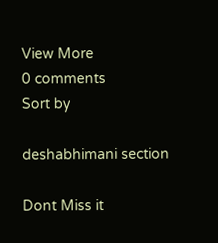View More
0 comments
Sort by

deshabhimani section

Dont Miss it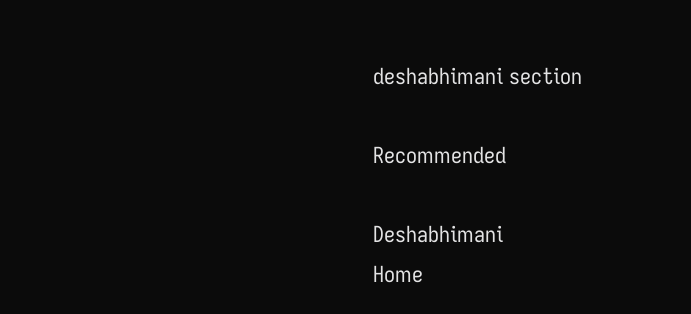deshabhimani section

Recommended

Deshabhimani
Home